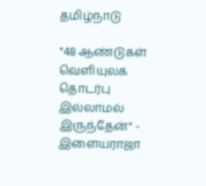தமிழ்நாடு

"48 ஆண்டுகள் வெளியுலக தொடர்பு இல்லாமல் இருந்தேன்" - இளையராஜா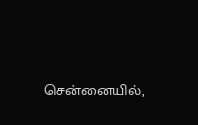சென்னையில்,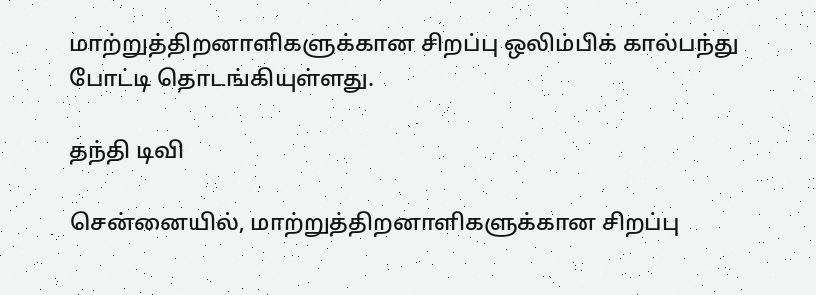மாற்றுத்திறனாளிகளுக்கான சிறப்பு ஒலிம்பிக் கால்பந்து போட்டி தொடங்கியுள்ளது.

தந்தி டிவி

சென்னையில், மாற்றுத்திறனாளிகளுக்கான சிறப்பு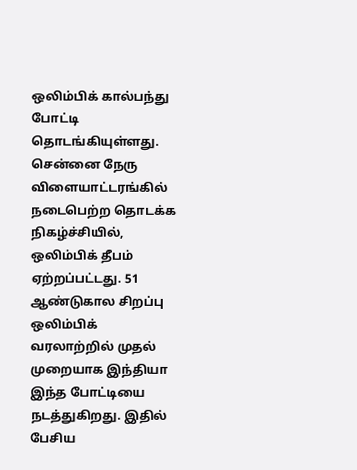ஒலிம்பிக் கால்பந்து போட்டி தொடங்கியுள்ளது. சென்னை நேரு விளையாட்டரங்கில் நடைபெற்ற தொடக்க நிகழ்ச்சியில், ஒலிம்பிக் தீபம் ஏற்றப்பட்டது. 51 ஆண்டுகால சிறப்பு ஒலிம்பிக் வரலாற்றில் முதல் முறையாக இந்தியா இந்த போட்டியை நடத்துகிறது. இதில் பேசிய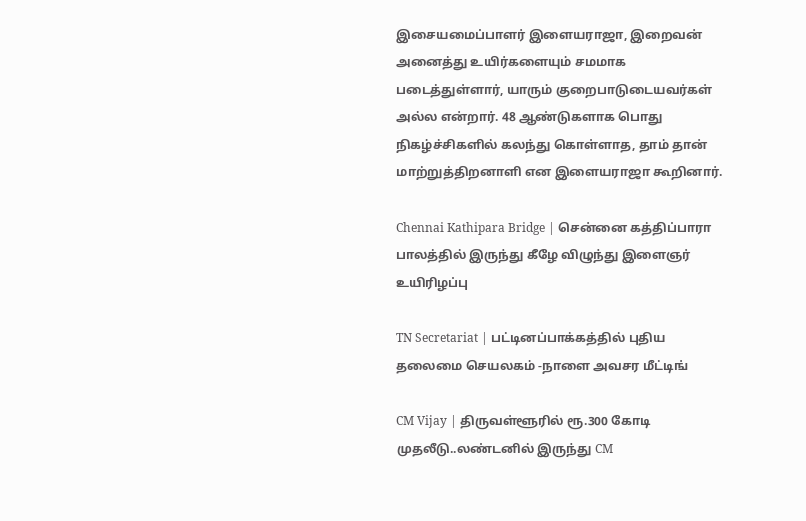இசையமைப்பாளர் இளையராஜா, இறைவன் அனைத்து உயிர்களையும் சமமாக படைத்துள்ளார், யாரும் குறைபாடுடையவர்கள் அல்ல என்றார். 48 ஆண்டுகளாக பொது நிகழ்ச்சிகளில் கலந்து கொள்ளாத, தாம் தான் மாற்றுத்திறனாளி என இளையராஜா கூறினார்.

Chennai Kathipara Bridge | சென்னை கத்திப்பாரா பாலத்தில் இருந்து கீழே விழுந்து இளைஞர் உயிரிழப்பு

TN Secretariat | பட்டினப்பாக்கத்தில் புதிய தலைமை செயலகம் -நாளை அவசர மீட்டிங்

CM Vijay | திருவள்ளூரில் ரூ.300 கோடி முதலீடு..லண்டனில் இருந்து CM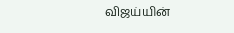விஜய்யின்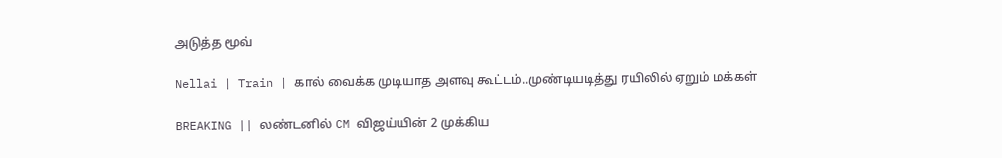அடுத்த மூவ்

Nellai | Train | கால் வைக்க முடியாத அளவு கூட்டம்..முண்டியடித்து ரயிலில் ஏறும் மக்கள்

BREAKING || லண்டனில் CM விஜய்யின் 2 முக்கிய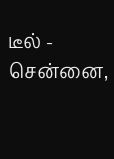டீல் - சென்னை,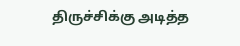திருச்சிக்கு அடித்த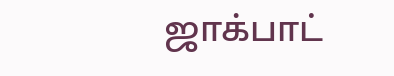ஜாக்பாட்